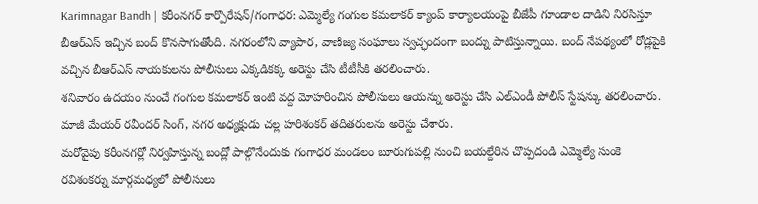Karimnagar Bandh | కరీంనగర్ కార్పొరేషన్/గంగాధర: ఎమ్మెల్యే గంగుల కమలాకర్ క్యాంప్ కార్యాలయంపై బీజేపీ గూండాల దాడిని నిరసిస్తూ బీఆర్ఎస్ ఇచ్చిన బంద్ కొనసాగుతోంది. నగరంలోని వ్యాపార, వాణిజ్య సంఘాలు స్వచ్ఛందంగా బంద్ను పాటిస్తున్నాయి. బంద్ నేపథ్యంలో రోడ్లపైకి వచ్చిన బీఆర్ఎస్ నాయకులను పోలీసులు ఎక్కడికక్క అరెస్టు చేసి టీటీసీకి తరలించారు.
శనివారం ఉదయం నుంచే గంగుల కమలాకర్ ఇంటి వద్ద మోహరించిన పోలీసులు ఆయన్ను అరెస్టు చేసి ఎల్ఎండీ పోలీస్ స్టేషన్కు తరలించారు. మాజీ మేయర్ రవీందర్ సింగ్, నగర అధ్యక్షుడు చల్ల హరిశంకర్ తదితరులను అరెస్టు చేశారు.
మరోవైపు కరీంనగర్లో నిర్వహిస్తున్న బంద్లో పాల్గొనేందుకు గంగాధర మండలం బూరుగుపల్లి నుంచి బయల్దేరిన చొప్పదండి ఎమ్మెల్యే సుంకె రవిశంకర్ను మార్గమధ్యలో పోలీసులు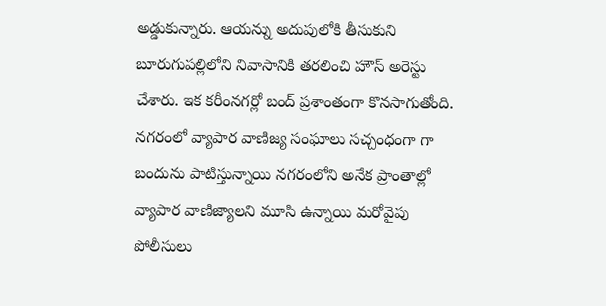అడ్డుకున్నారు. ఆయన్ను అదుపులోకి తీసుకుని బూరుగుపల్లిలోని నివాసానికి తరలించి హౌస్ అరెస్టు చేశారు. ఇక కరీంనగర్లో బంద్ ప్రశాంతంగా కొనసాగుతోంది.
నగరంలో వ్యాపార వాణిజ్య సంఘాలు సచ్చంధంగా గా బందును పాటిస్తున్నాయి నగరంలోని అనేక ప్రాంతాల్లో వ్యాపార వాణిజ్యాలని మూసి ఉన్నాయి మరోవైపు పోలీసులు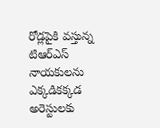రోడ్లపైకి వస్తున్న టిఆర్ఎస్ నాయకులను ఎక్కడికక్కడ అరెస్టులకు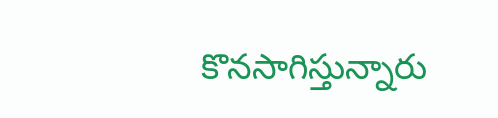కొనసాగిస్తున్నారు